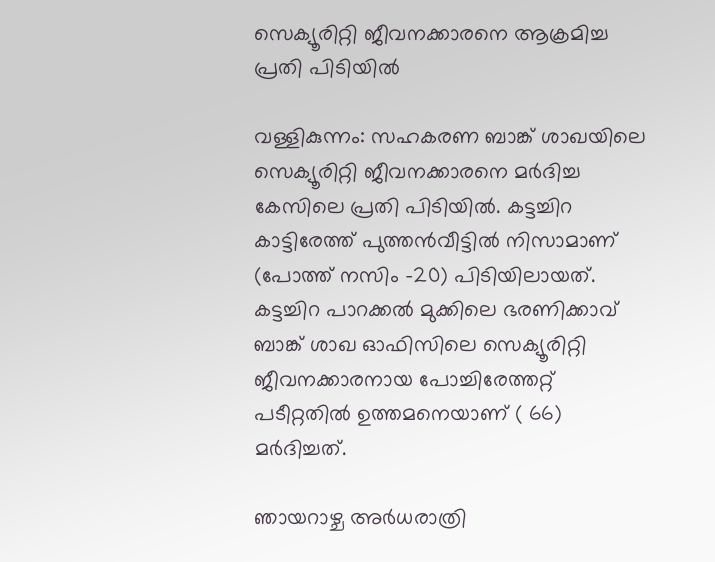സെക്യൂരിറ്റി ജീവനക്കാരനെ ആക്രമിച്ച പ്രതി പിടിയിൽ

വള്ളികുന്നം: സഹകരണ ബാങ്ക് ശാഖയിലെ സെക്യൂരിറ്റി ജീവനക്കാരനെ മർദിച്ച കേസിലെ പ്രതി പിടിയിൽ. കട്ടച്ചിറ കാട്ടിരേത്ത് പുത്തൻവീട്ടിൽ നിസാമാണ് (പോത്ത് നസിം -20) പിടിയിലായത്. കട്ടച്ചിറ പാറക്കൽ മുക്കിലെ ഭരണിക്കാവ് ബാങ്ക് ശാഖ ഓഫിസിലെ സെക്യൂരിറ്റി ജീവനക്കാരനായ പോച്ചിരേത്തറ്റ് പടീറ്റതിൽ ഉത്തമനെയാണ് ( 66) മർദിച്ചത്.

ഞായറാഴ്ച അർധരാത്രി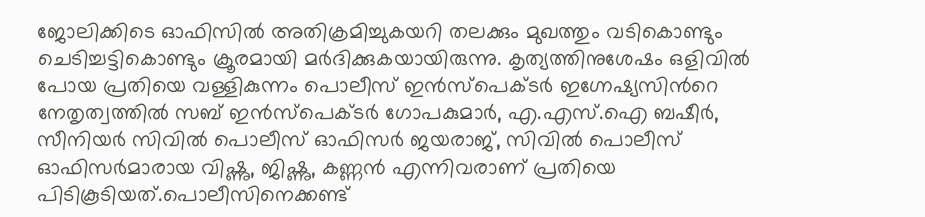ജോലിക്കിടെ ഓഫിസിൽ അതിക്രമിച്ചുകയറി തലക്കും മുഖത്തും വടികൊണ്ടും ചെടിച്ചട്ടികൊണ്ടും ക്രൂരമായി മർദിക്കുകയായിരുന്നു. കൃത്യത്തിനുശേഷം ഒളിവിൽ പോയ പ്രതിയെ വള്ളികുന്നം പൊലീസ് ഇൻസ്പെക്ടർ ഇഗ്നേഷ്യസിന്‍റെ നേതൃത്വത്തിൽ സബ് ഇൻസ്പെക്ടർ ഗോപകുമാർ, എ.എസ്.ഐ ബഷീർ, സീനിയർ സിവിൽ പൊലീസ് ഓഫിസർ ജയരാജ്, സിവിൽ പൊലീസ് ഓഫിസർമാരായ വിഷ്ണു, ജിഷ്ണു, കണ്ണൻ എന്നിവരാണ് പ്രതിയെ പിടികൂടിയത്.പൊലീസിനെക്കണ്ട്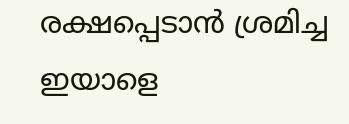രക്ഷപ്പെടാൻ ശ്രമിച്ച ഇയാളെ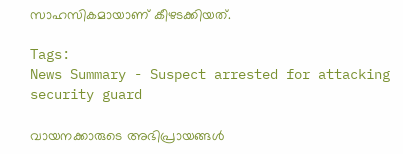സാഹസികമായാണ് കീഴടക്കിയത്.

Tags:
News Summary - Suspect arrested for attacking security guard

വായനക്കാരുടെ അഭിപ്രായങ്ങള്‍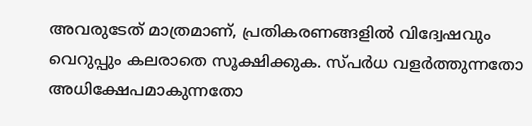അവരുടേത് മാത്രമാണ്, പ്രതികരണങ്ങളിൽ വിദ്വേഷവും വെറുപ്പും കലരാതെ സൂക്ഷിക്കുക. സ്പർധ വളർത്തുന്നതോ അധിക്ഷേപമാകുന്നതോ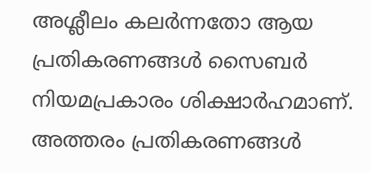അശ്ലീലം കലർന്നതോ ആയ പ്രതികരണങ്ങൾ സൈബർ നിയമപ്രകാരം ശിക്ഷാർഹമാണ്. അത്തരം പ്രതികരണങ്ങൾ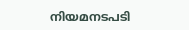നിയമനടപടി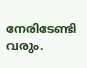നേരിടേണ്ടി വരും.